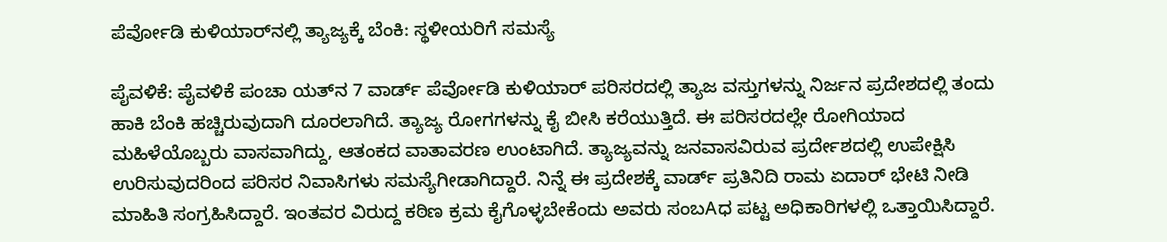ಪೆರ್ವೋಡಿ ಕುಳಿಯಾರ್‌ನಲ್ಲಿ ತ್ಯಾಜ್ಯಕ್ಕೆ ಬೆಂಕಿ: ಸ್ಥಳೀಯರಿಗೆ ಸಮಸ್ಯೆ

ಪೈವಳಿಕೆ: ಪೈವಳಿಕೆ ಪಂಚಾ ಯತ್‌ನ 7 ವಾರ್ಡ್ ಪೆರ್ವೋಡಿ ಕುಳಿಯಾರ್ ಪರಿಸರದಲ್ಲಿ ತ್ಯಾಜ ವಸ್ತುಗಳನ್ನು ನಿರ್ಜನ ಪ್ರದೇಶದಲ್ಲಿ ತಂದು ಹಾಕಿ ಬೆಂಕಿ ಹಚ್ಚಿರುವುದಾಗಿ ದೂರಲಾಗಿದೆ. ತ್ಯಾಜ್ಯ ರೋಗಗಳನ್ನು ಕೈ ಬೀಸಿ ಕರೆಯುತ್ತಿದೆ. ಈ ಪರಿಸರದಲ್ಲೇ ರೋಗಿಯಾದ ಮಹಿಳೆಯೊಬ್ಬರು ವಾಸವಾಗಿದ್ದು, ಆತಂಕದ ವಾತಾವರಣ ಉಂಟಾಗಿದೆ. ತ್ಯಾಜ್ಯವನ್ನು ಜನವಾಸವಿರುವ ಪ್ರರ್ದೇಶದಲ್ಲಿ ಉಪೇಕ್ಷಿಸಿ ಉರಿಸುವುದರಿಂದ ಪರಿಸರ ನಿವಾಸಿಗಳು ಸಮಸ್ಯೆಗೀಡಾಗಿದ್ದಾರೆ. ನಿನ್ನೆ ಈ ಪ್ರದೇಶಕ್ಕೆ ವಾರ್ಡ್ ಪ್ರತಿನಿದಿ ರಾಮ ಏದಾರ್ ಭೇಟಿ ನೀಡಿ ಮಾಹಿತಿ ಸಂಗ್ರಹಿಸಿದ್ದಾರೆ. ಇಂತವರ ವಿರುದ್ದ ಕಠಿಣ ಕ್ರಮ ಕೈಗೊಳ್ಳಬೇಕೆಂದು ಅವರು ಸಂಬAಧ ಪಟ್ಟ ಅಧಿಕಾರಿಗಳಲ್ಲಿ ಒತ್ತಾಯಿಸಿದ್ದಾರೆ.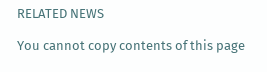RELATED NEWS

You cannot copy contents of this page